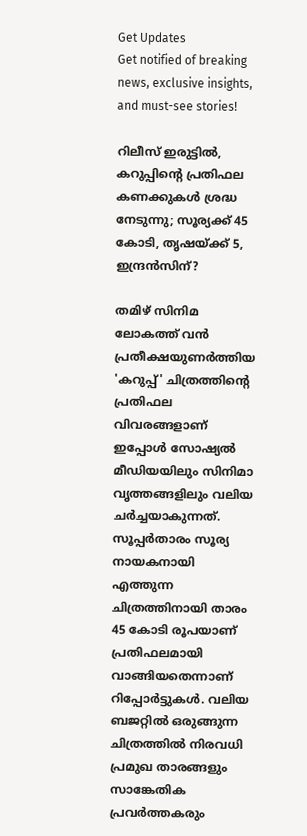Get Updates
Get notified of breaking news, exclusive insights, and must-see stories!

റിലീസ് ഇരുട്ടിൽ, കറുപ്പിന്റെ പ്രതിഫല കണക്കുകൾ ശ്രദ്ധ നേടുന്നു; സൂര്യക്ക് 45 കോടി, തൃഷയ്ക്ക് 5, ഇന്ദ്രൻസിന്?

തമിഴ് സിനിമ ലോകത്ത് വൻ പ്രതീക്ഷയുണർത്തിയ 'കറുപ്പ്' ചിത്രത്തിന്റെ പ്രതിഫല വിവരങ്ങളാണ് ഇപ്പോൾ സോഷ്യൽ മീഡിയയിലും സിനിമാ വൃത്തങ്ങളിലും വലിയ ചർച്ചയാകുന്നത്. സൂപ്പർതാരം സൂര്യ നായകനായി എത്തുന്ന ചിത്രത്തിനായി താരം 45 കോടി രൂപയാണ് പ്രതിഫലമായി വാങ്ങിയതെന്നാണ് റിപ്പോർട്ടുകൾ. വലിയ ബജറ്റിൽ ഒരുങ്ങുന്ന ചിത്രത്തിൽ നിരവധി പ്രമുഖ താരങ്ങളും സാങ്കേതിക പ്രവർത്തകരും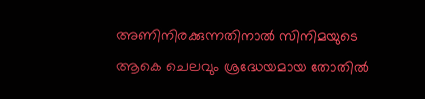അണിനിരക്കുന്നതിനാൽ സിനിമയുടെ ആകെ ചെലവും ശ്രദ്ധേയമായ തോതിൽ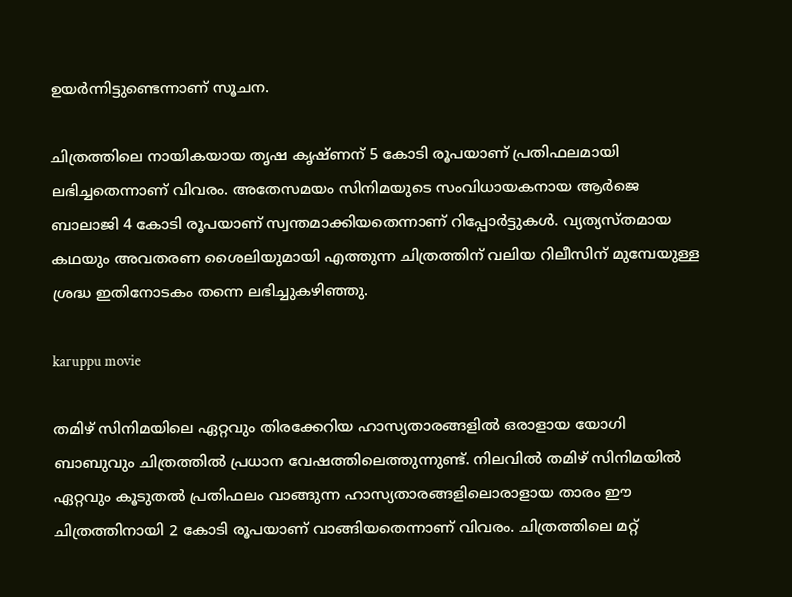ഉയർന്നിട്ടുണ്ടെന്നാണ് സൂചന.

ചിത്രത്തിലെ നായികയായ തൃഷ കൃഷ്‌ണന് 5 കോടി രൂപയാണ് പ്രതിഫലമായി ലഭിച്ചതെന്നാണ് വിവരം. അതേസമയം സിനിമയുടെ സംവിധായകനായ ആർജെ ബാലാജി 4 കോടി രൂപയാണ് സ്വന്തമാക്കിയതെന്നാണ് റിപ്പോർട്ടുകൾ. വ്യത്യസ്‌തമായ കഥയും അവതരണ ശൈലിയുമായി എത്തുന്ന ചിത്രത്തിന് വലിയ റിലീസിന് മുമ്പേയുള്ള ശ്രദ്ധ ഇതിനോടകം തന്നെ ലഭിച്ചുകഴിഞ്ഞു.

karuppu movie

തമിഴ് സിനിമയിലെ ഏറ്റവും തിരക്കേറിയ ഹാസ്യതാരങ്ങളിൽ ഒരാളായ യോഗി ബാബുവും ചിത്രത്തിൽ പ്രധാന വേഷത്തിലെത്തുന്നുണ്ട്. നിലവിൽ തമിഴ് സിനിമയിൽ ഏറ്റവും കൂടുതൽ പ്രതിഫലം വാങ്ങുന്ന ഹാസ്യതാരങ്ങളിലൊരാളായ താരം ഈ ചിത്രത്തിനായി 2 കോടി രൂപയാണ് വാങ്ങിയതെന്നാണ് വിവരം. ചിത്രത്തിലെ മറ്റ്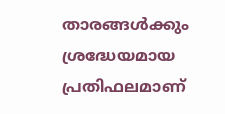താരങ്ങൾക്കും ശ്രദ്ധേയമായ പ്രതിഫലമാണ്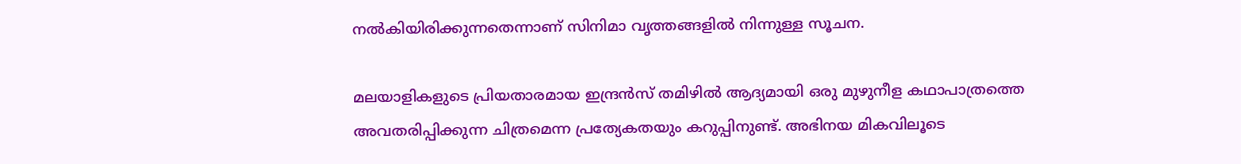നൽകിയിരിക്കുന്നതെന്നാണ് സിനിമാ വൃത്തങ്ങളിൽ നിന്നുള്ള സൂചന.

മലയാളികളുടെ പ്രിയതാരമായ ഇന്ദ്രൻസ് തമിഴിൽ ആദ്യമായി ഒരു മുഴുനീള കഥാപാത്രത്തെ അവതരിപ്പിക്കുന്ന ചിത്രമെന്ന പ്രത്യേകതയും കറുപ്പിനുണ്ട്. അഭിനയ മികവിലൂടെ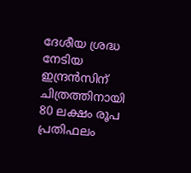ദേശീയ ശ്രദ്ധ നേടിയ ഇന്ദ്രൻസിന് ചിത്രത്തിനായി 80 ലക്ഷം രൂപ പ്രതിഫലം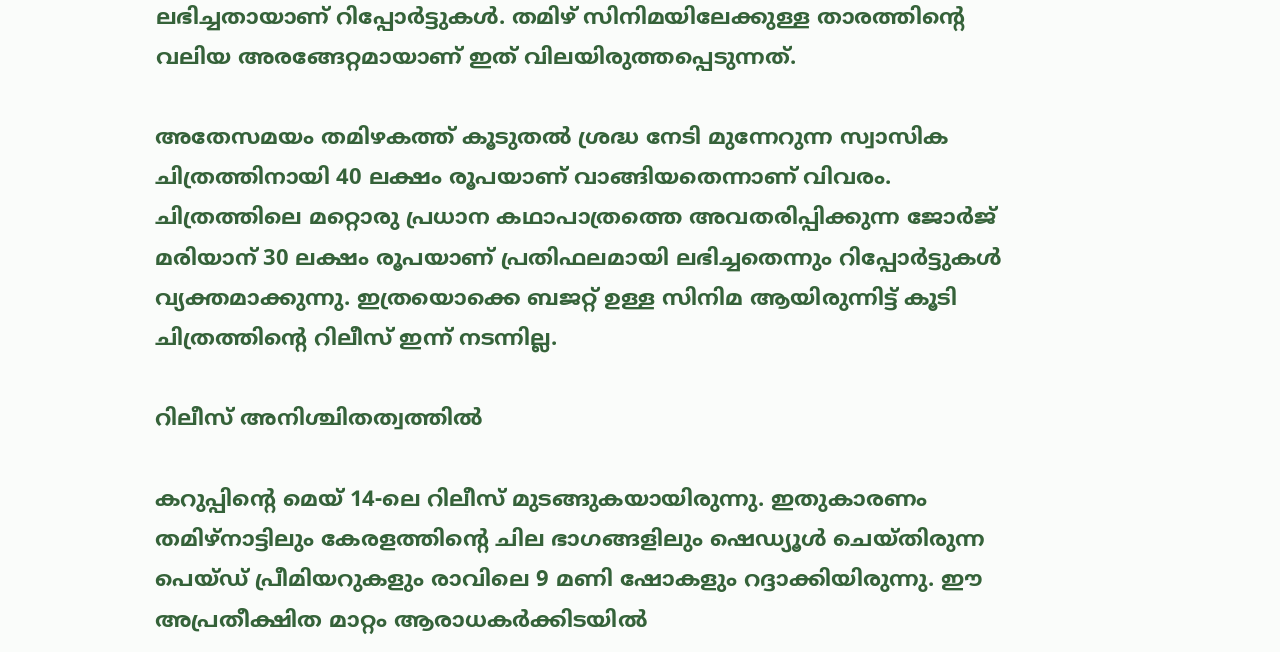ലഭിച്ചതായാണ് റിപ്പോർട്ടുകൾ. തമിഴ് സിനിമയിലേക്കുള്ള താരത്തിന്റെ വലിയ അരങ്ങേറ്റമായാണ് ഇത് വിലയിരുത്തപ്പെടുന്നത്.

അതേസമയം തമിഴകത്ത് കൂടുതൽ ശ്രദ്ധ നേടി മുന്നേറുന്ന സ്വാസിക ചിത്രത്തിനായി 40 ലക്ഷം രൂപയാണ് വാങ്ങിയതെന്നാണ് വിവരം. ചിത്രത്തിലെ മറ്റൊരു പ്രധാന കഥാപാത്രത്തെ അവതരിപ്പിക്കുന്ന ജോർജ് മരിയാന് 30 ലക്ഷം രൂപയാണ് പ്രതിഫലമായി ലഭിച്ചതെന്നും റിപ്പോർട്ടുകൾ വ്യക്തമാക്കുന്നു. ഇത്രയൊക്കെ ബജറ്റ് ഉള്ള സിനിമ ആയിരുന്നിട്ട് കൂടി ചിത്രത്തിന്റെ റിലീസ് ഇന്ന് നടന്നില്ല.

റിലീസ് അനിശ്ചിതത്വത്തിൽ

കറുപ്പിന്റെ മെയ് 14-ലെ റിലീസ് മുടങ്ങുകയായിരുന്നു. ഇതുകാരണം തമിഴ്‌നാട്ടിലും കേരളത്തിന്റെ ചില ഭാഗങ്ങളിലും ഷെഡ്യൂൾ ചെയ്‌തിരുന്ന പെയ്‌ഡ്‌ പ്രീമിയറുകളും രാവിലെ 9 മണി ഷോകളും റദ്ദാക്കിയിരുന്നു. ഈ അപ്രതീക്ഷിത മാറ്റം ആരാധകർക്കിടയിൽ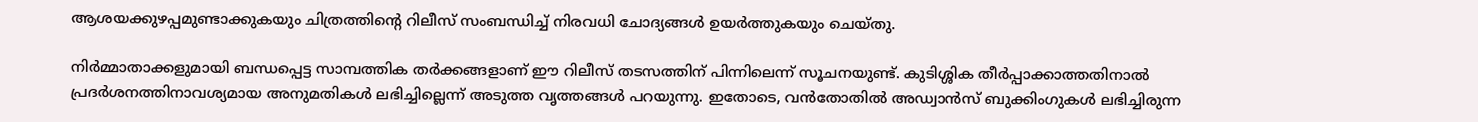ആശയക്കുഴപ്പമുണ്ടാക്കുകയും ചിത്രത്തിന്റെ റിലീസ് സംബന്ധിച്ച് നിരവധി ചോദ്യങ്ങൾ ഉയർത്തുകയും ചെയ്‌തു.

നിർമ്മാതാക്കളുമായി ബന്ധപ്പെട്ട സാമ്പത്തിക തർക്കങ്ങളാണ് ഈ റിലീസ് തടസത്തിന് പിന്നിലെന്ന് സൂചനയുണ്ട്. കുടിശ്ശിക തീർപ്പാക്കാത്തതിനാൽ പ്രദർശനത്തിനാവശ്യമായ അനുമതികൾ ലഭിച്ചില്ലെന്ന് അടുത്ത വൃത്തങ്ങൾ പറയുന്നു. ഇതോടെ, വൻതോതിൽ അഡ്വാൻസ് ബുക്കിംഗുകൾ ലഭിച്ചിരുന്ന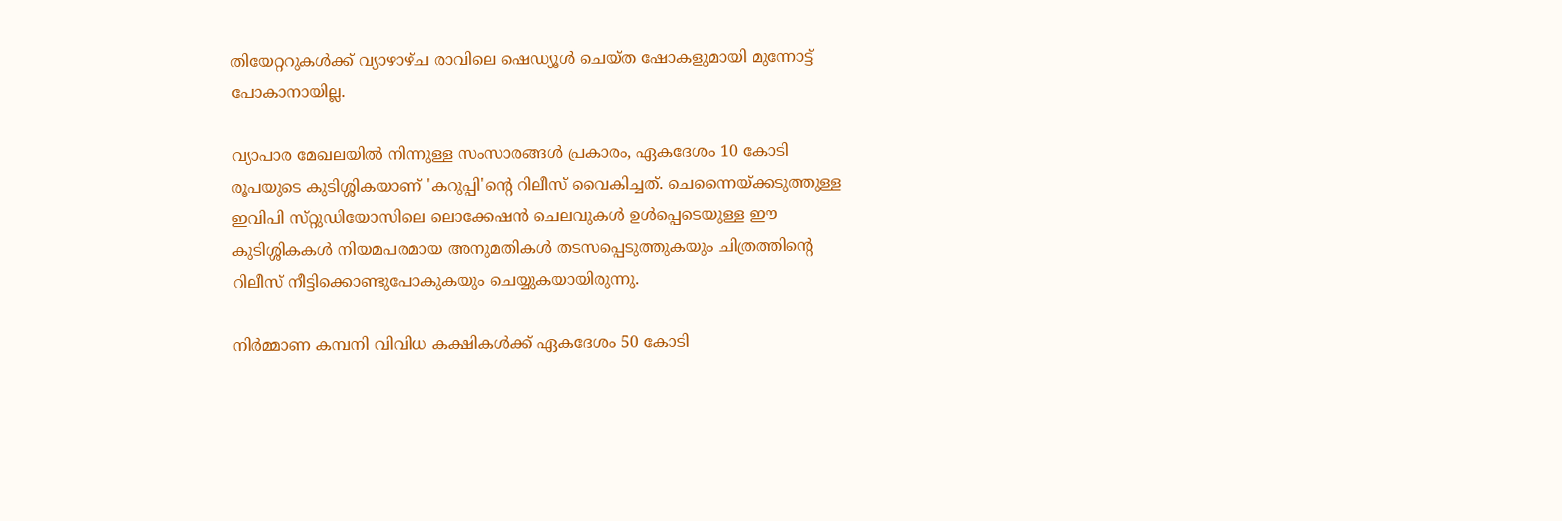തിയേറ്ററുകൾക്ക് വ്യാഴാഴ്‌ച രാവിലെ ഷെഡ്യൂൾ ചെയ്‌ത ഷോകളുമായി മുന്നോട്ട് പോകാനായില്ല.

വ്യാപാര മേഖലയിൽ നിന്നുള്ള സംസാരങ്ങൾ പ്രകാരം, ഏകദേശം 10 കോടി രൂപയുടെ കുടിശ്ശികയാണ് 'കറുപ്പി'ന്റെ റിലീസ് വൈകിച്ചത്. ചെന്നൈയ്ക്കടുത്തുള്ള ഇവിപി സ്‌റ്റുഡിയോസിലെ ലൊക്കേഷൻ ചെലവുകൾ ഉൾപ്പെടെയുള്ള ഈ കുടിശ്ശികകൾ നിയമപരമായ അനുമതികൾ തടസപ്പെടുത്തുകയും ചിത്രത്തിന്റെ റിലീസ് നീട്ടിക്കൊണ്ടുപോകുകയും ചെയ്യുകയായിരുന്നു.

നിർമ്മാണ കമ്പനി വിവിധ കക്ഷികൾക്ക് ഏകദേശം 50 കോടി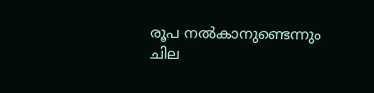രൂപ നൽകാനുണ്ടെന്നും ചില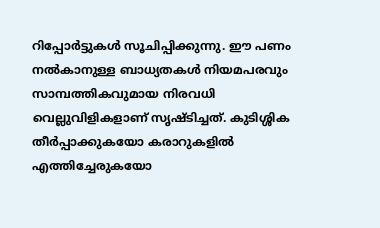റിപ്പോർട്ടുകൾ സൂചിപ്പിക്കുന്നു. ഈ പണം നൽകാനുള്ള ബാധ്യതകൾ നിയമപരവും സാമ്പത്തികവുമായ നിരവധി വെല്ലുവിളികളാണ് സൃഷ്‌ടിച്ചത്. കുടിശ്ശിക തീർപ്പാക്കുകയോ കരാറുകളിൽ എത്തിച്ചേരുകയോ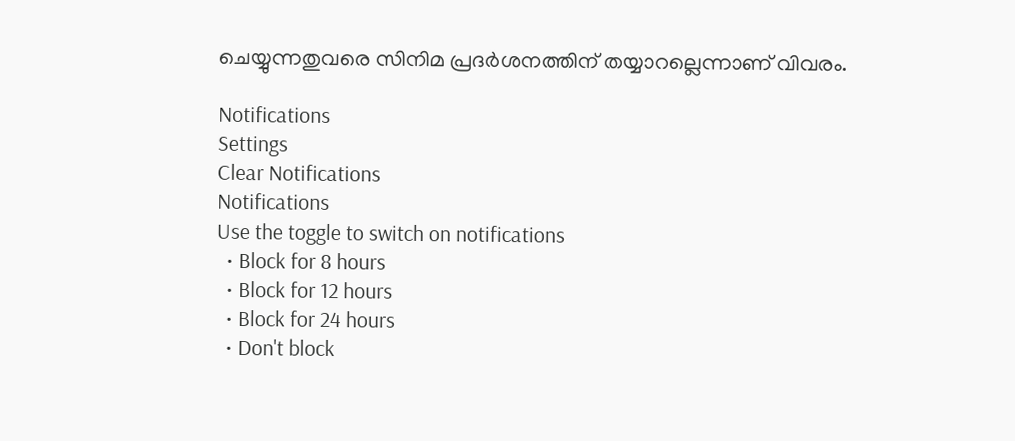ചെയ്യുന്നതുവരെ സിനിമ പ്രദർശനത്തിന് തയ്യാറല്ലെന്നാണ് വിവരം.

Notifications
Settings
Clear Notifications
Notifications
Use the toggle to switch on notifications
  • Block for 8 hours
  • Block for 12 hours
  • Block for 24 hours
  • Don't block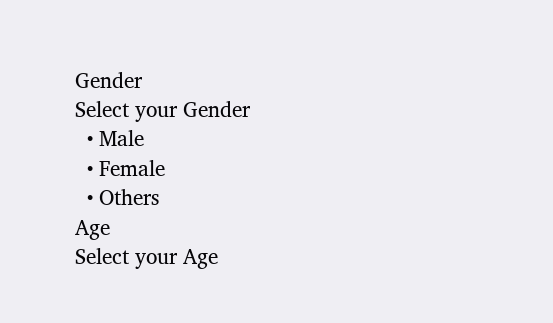Gender
Select your Gender
  • Male
  • Female
  • Others
Age
Select your Age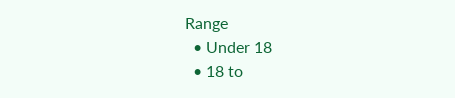Range
  • Under 18
  • 18 to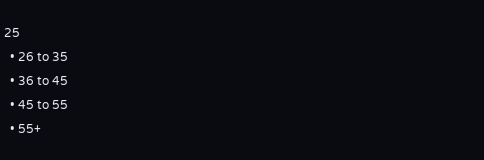25
  • 26 to 35
  • 36 to 45
  • 45 to 55
  • 55+